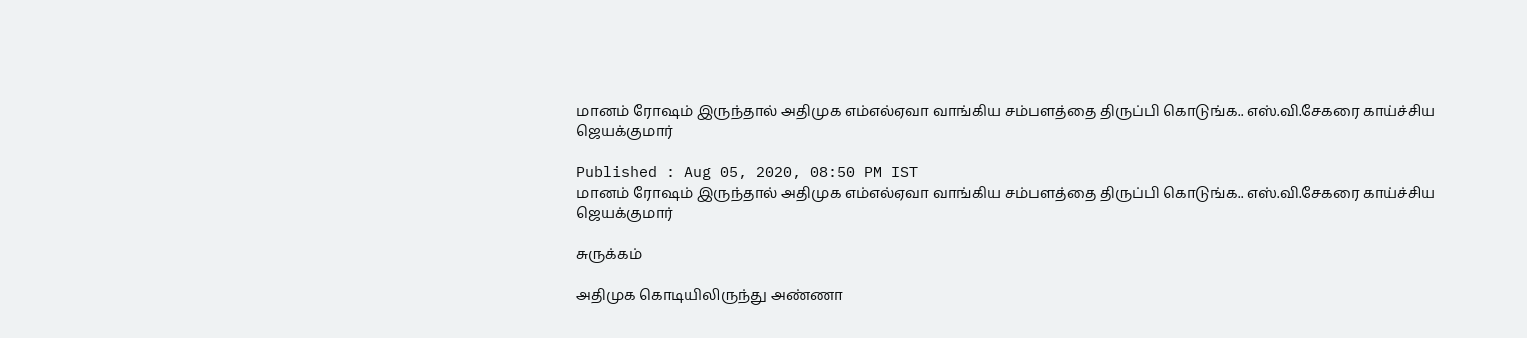மானம் ரோஷம் இருந்தால் அதிமுக எம்எல்ஏவா வாங்கிய சம்பளத்தை திருப்பி கொடுங்க.. எஸ்.வி.சேகரை காய்ச்சிய ஜெயக்குமார்

Published : Aug 05, 2020, 08:50 PM IST
மானம் ரோஷம் இருந்தால் அதிமுக எம்எல்ஏவா வாங்கிய சம்பளத்தை திருப்பி கொடுங்க.. எஸ்.வி.சேகரை காய்ச்சிய ஜெயக்குமார்

சுருக்கம்

அதிமுக கொடியிலிருந்து அண்ணா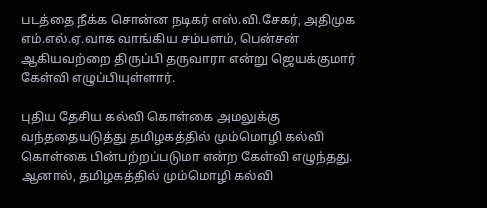படத்தை நீக்க சொன்ன நடிகர் எஸ்.வி.சேகர், அதிமுக எம்.எல்.ஏ.வாக வாங்கிய சம்பளம், பென்சன் ஆகியவற்றை திருப்பி தருவாரா என்று ஜெயக்குமார் கேள்வி எழுப்பியுள்ளார்.

புதிய தேசிய கல்வி கொள்கை அமலுக்கு வந்ததையடுத்து தமிழகத்தில் மும்மொழி கல்வி கொள்கை பின்பற்றப்படுமா என்ற கேள்வி எழுந்தது. ஆனால், தமிழகத்தில் மும்மொழி கல்வி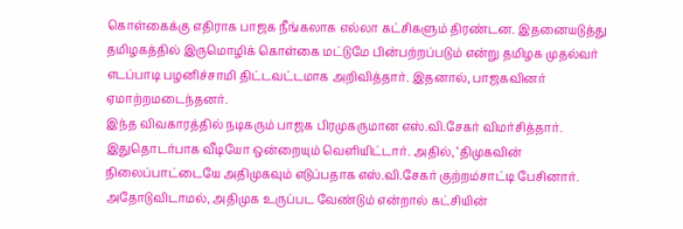கொள்கைக்கு எதிராக பாஜக நீங்கலாக எல்லா கட்சிகளும் திரண்டன. இதனையடுத்து தமிழகத்தில் இருமொழிக் கொள்கை மட்டுமே பின்பற்றப்படும் என்று தமிழக முதல்வர் எடப்பாடி பழனிச்சாமி திட்டவட்டமாக அறிவித்தார். இதனால், பாஜகவினர் ஏமாற்றமடைந்தனர்.
இந்த விவகாரத்தில் நடிகரும் பாஜக பிரமுகருமான எஸ்.வி.சேகர் விமர்சித்தார். இதுதொடர்பாக வீடியோ ஒன்றையும் வெளியிட்டார். அதில், ‘திமுகவின் நிலைப்பாட்டையே அதிமுகவும் எடுப்பதாக எஸ்.வி.சேகர் குற்றம்சாட்டி பேசினார். அதோடுவிடாமல், அதிமுக உருப்பட வேண்டும் என்றால் கட்சியின்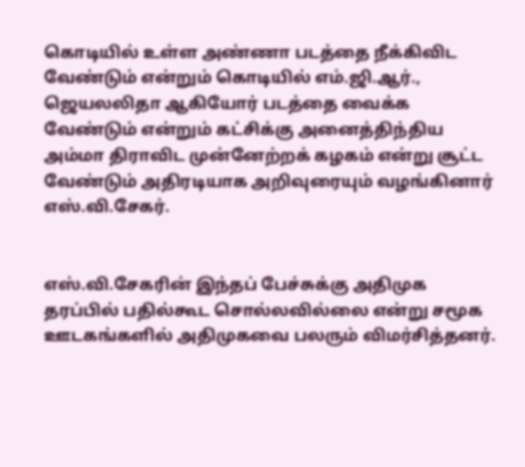கொடியில் உள்ள அண்ணா படத்தை நீக்கிவிட வேண்டும் என்றும் கொடியில் எம்.ஜி.ஆர்., ஜெயலலிதா ஆகியோர் படத்தை வைக்க வேண்டும் என்றும் கட்சிக்கு அனைத்திந்திய அம்மா திராவிட முன்னேற்றக் கழகம் என்று சூட்ட வேண்டும் அதிரடியாக அறிவுரையும் வழங்கினார் எஸ்.வி.சேகர்.


எஸ்.வி.சேகரின் இந்தப் பேச்சுக்கு அதிமுக தரப்பில் பதில்கூட சொல்லவில்லை என்று சமூக ஊடகங்களில் அதிமுகவை பலரும் விமர்சித்தனர்.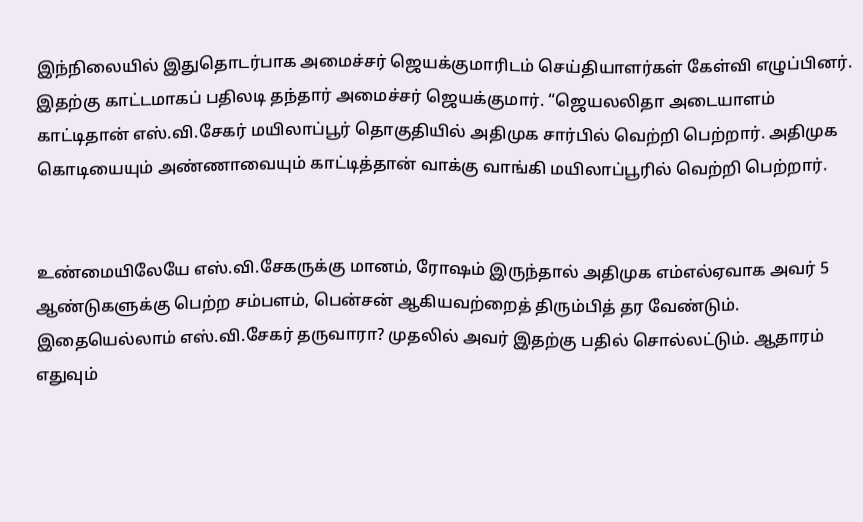இந்நிலையில் இதுதொடர்பாக அமைச்சர் ஜெயக்குமாரிடம் செய்தியாளர்கள் கேள்வி எழுப்பினர். இதற்கு காட்டமாகப் பதிலடி தந்தார் அமைச்சர் ஜெயக்குமார். “ஜெயலலிதா அடையாளம் காட்டிதான் எஸ்.வி.சேகர் மயிலாப்பூர் தொகுதியில் அதிமுக சார்பில் வெற்றி பெற்றார். அதிமுக கொடியையும் அண்ணாவையும் காட்டித்தான் வாக்கு வாங்கி மயிலாப்பூரில் வெற்றி பெற்றார்.


உண்மையிலேயே எஸ்.வி.சேகருக்கு மானம், ரோஷம் இருந்தால் அதிமுக எம்எல்ஏவாக அவர் 5 ஆண்டுகளுக்கு பெற்ற சம்பளம், பென்சன் ஆகியவற்றைத் திரும்பித் தர வேண்டும். இதையெல்லாம் எஸ்.வி.சேகர் தருவாரா? முதலில் அவர் இதற்கு பதில் சொல்லட்டும். ஆதாரம் எதுவும்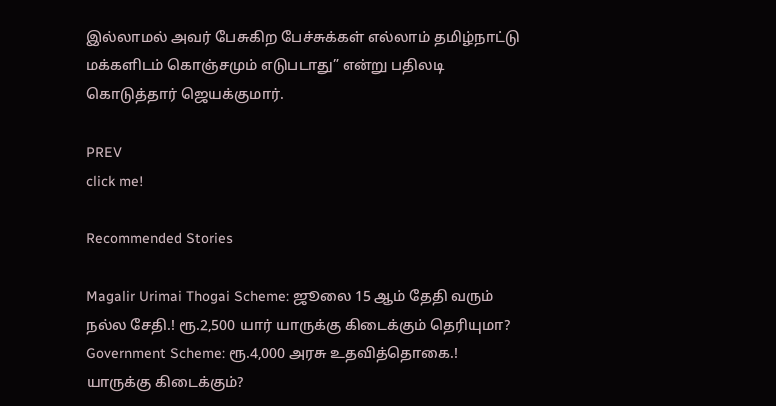இல்லாமல் அவர் பேசுகிற பேச்சுக்கள் எல்லாம் தமிழ்நாட்டு மக்களிடம் கொஞ்சமும் எடுபடாது” என்று பதிலடி கொடுத்தார் ஜெயக்குமார்.

PREV
click me!

Recommended Stories

Magalir Urimai Thogai Scheme: ஜூலை 15 ஆம் தேதி வரும் நல்ல சேதி.! ரூ.2,500 யார் யாருக்கு கிடைக்கும் தெரியுமா?
Government Scheme: ரூ.4,000 அரசு உதவித்தொகை.! யாருக்கு கிடைக்கும்?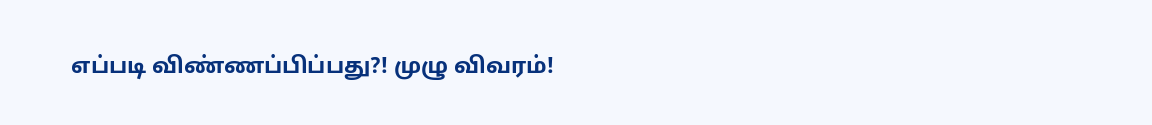எப்படி விண்ணப்பிப்பது?! முழு விவரம்!